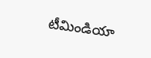టీమిండియా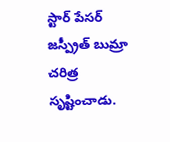స్టార్ పేసర్ జస్ప్రీత్ బుమ్రా చరిత్ర సృష్టించాడు.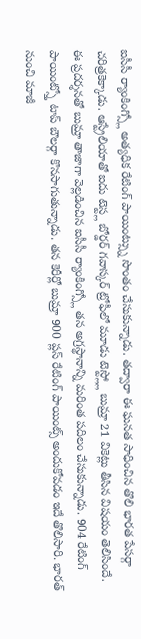ఐసీసీ ర్యాంకింగ్స్లో అత్యధిక రేటింగ్ పాయింట్స్ను సొంతం చేసుకున్నాడు. తద్వారా ఈ ఘనత సాధించిన తొలి భారత పేసర్గా చరిత్రకెక్కాడు. ఆస్ట్రేలియాతో ఐదు టెస్ట్ల బోర్డర్ గవాస్కర్ ట్రోఫీలో మూడు టెస్ట్ల్లో బుమ్రా 21 వికెట్లు తీసిన విషయం తెలిసిందే.
ఈ ప్రదర్శనతో బుమ్రా తాజాగా వెల్లడించిన ఐసీసీ ర్యాంకింగ్స్లో తన అగ్రస్థానాన్ని మరింత పదిలం చేసుకున్నాడు. 904 రేటింగ్ పాయింట్స్తో టాప్ బౌలర్గా కొనసాగుతున్నాడు. తన కెరీర్లో బుమ్రా 900 ప్లస్ రేటింగ్ పాయింట్స్ అందుకోవడం ఇదే తొలిసారి. భారత్ నుంచి మాజీ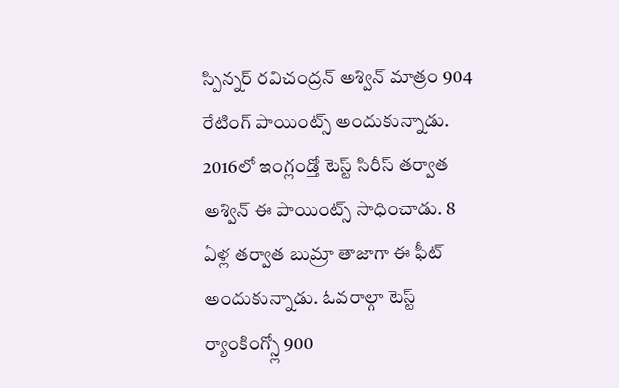స్పిన్నర్ రవిచంద్రన్ అశ్విన్ మాత్రం 904 రేటింగ్ పాయింట్స్ అందుకున్నాడు. 2016లో ఇంగ్లండ్తో టెస్ట్ సిరీస్ తర్వాత అశ్విన్ ఈ పాయింట్స్ సాధించాడు. 8 ఏళ్ల తర్వాత బుమ్రా తాజాగా ఈ ఫీట్ అందుకున్నాడు. ఓవరాల్గా టెస్ట్ ర్యాంకింగ్స్లో 900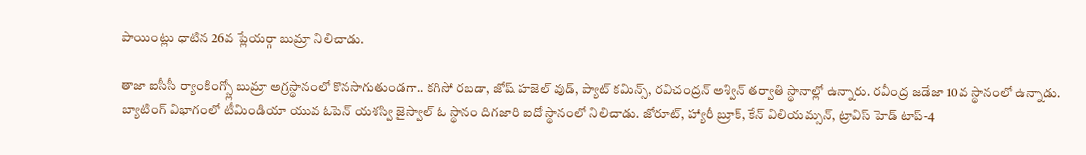పాయింట్లు ధాటిన 26వ ప్లేయర్గా బుమ్రా నిలిచాడు.

తాజా ఐసీసీ ర్యాంకింగ్స్లో బుమ్రా అగ్రస్థానంలో కొనసాగుతుండగా.. కగిసో రబడా, జోష్ హజెల్ వుడ్, ప్యాట్ కమిన్స్, రవిచంద్రన్ అశ్విన్ తర్వాతి స్థానాల్లో ఉన్నారు. రవీంద్ర జడేజా 10వ స్థానంలో ఉన్నాడు.
బ్యాటింగ్ విభాగంలో టీమిండియా యువ ఓపెన్ యశస్వి జైస్వాల్ ఓ స్థానం దిగజారి ఐదో స్థానంలో నిలిచాడు. జోరూట్, హ్యారీ బ్రూక్, కేన్ విలియమ్సన్, ట్రావిస్ హెడ్ టాప్-4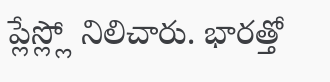ప్లేస్ల్లో నిలిచారు. భారత్తో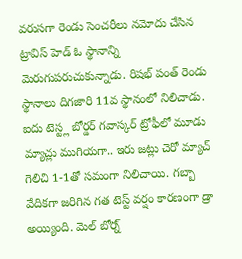వరుసగా రెండు సెంచరీలు నమోదు చేసిన ట్రావిస్ హెడ్ ఓ స్థానాన్ని మెరుగుపరుచుకున్నాడు. రిషభ్ పంత్ రెండు స్థానాలు దిగజారి 11వ స్థానంలో నిలిచాడు.
ఐదు టెస్ట్ల బోర్డర్ గవాస్కర్ ట్రోఫీలో మూడు మ్యాచ్లు ముగియగా.. ఇరు జట్లు చెరో మ్యాచ్ గెలిచి 1-1తో సమంగా నిలిచాయి. గబ్బా వేదికగా జరిగిన గత టెస్ట్ వర్షం కారణంగా డ్రా అయ్యింది. మెల్ బోర్న్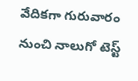వేదికగా గురువారం నుంచి నాలుగో టెస్ట్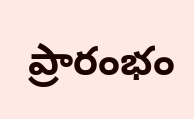ప్రారంభం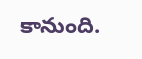కానుంది.